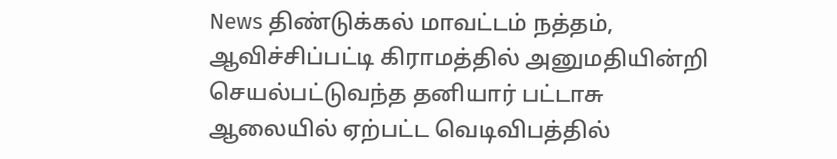News திண்டுக்கல் மாவட்டம் நத்தம், ஆவிச்சிப்பட்டி கிராமத்தில் அனுமதியின்றி செயல்பட்டுவந்த தனியார் பட்டாசு ஆலையில் ஏற்பட்ட வெடிவிபத்தில்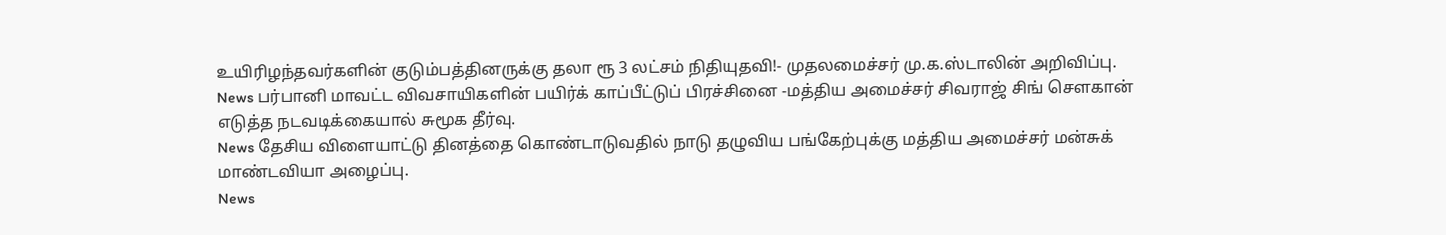உயிரிழந்தவர்களின் குடும்பத்தினருக்கு தலா ரூ 3 லட்சம் நிதியுதவி!- முதலமைச்சர் மு.க.ஸ்டாலின் அறிவிப்பு.
News பர்பானி மாவட்ட விவசாயிகளின் பயிர்க் காப்பீட்டுப் பிரச்சினை -மத்திய அமைச்சர் சிவராஜ் சிங் சௌகான் எடுத்த நடவடிக்கையால் சுமூக தீர்வு.
News தேசிய விளையாட்டு தினத்தை கொண்டாடுவதில் நாடு தழுவிய பங்கேற்புக்கு மத்திய அமைச்சர் மன்சுக் மாண்டவியா அழைப்பு.
News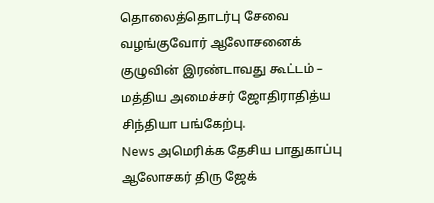தொலைத்தொடர்பு சேவை வழங்குவோர் ஆலோசனைக் குழுவின் இரண்டாவது கூட்டம் – மத்திய அமைச்சர் ஜோதிராதித்ய சிந்தியா பங்கேற்பு.
News அமெரிக்க தேசிய பாதுகாப்பு ஆலோசகர் திரு ஜேக்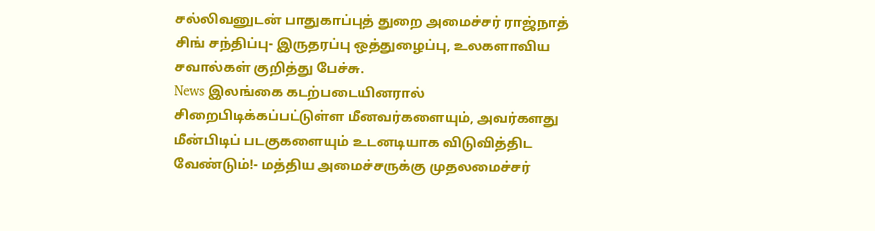சல்லிவனுடன் பாதுகாப்புத் துறை அமைச்சர் ராஜ்நாத் சிங் சந்திப்பு- இருதரப்பு ஒத்துழைப்பு, உலகளாவிய சவால்கள் குறித்து பேச்சு.
News இலங்கை கடற்படையினரால் சிறைபிடிக்கப்பட்டுள்ள மீனவர்களையும், அவர்களது மீன்பிடிப் படகுகளையும் உடனடியாக விடுவித்திட வேண்டும்!- மத்திய அமைச்சருக்கு முதலமைச்சர்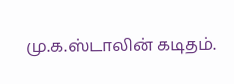மு.க.ஸ்டாலின் கடிதம்.